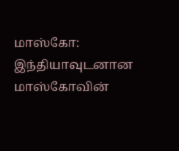மாஸ்கோ: இந்தியாவுடனான மாஸ்கோவின்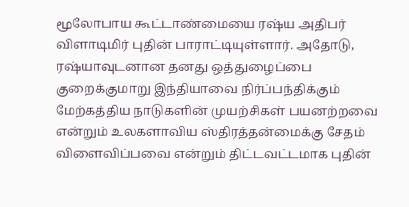மூலோபாய கூட்டாண்மையை ரஷ்ய அதிபர் விளாடிமிர் புதின் பாராட்டியுள்ளார். அதோடு, ரஷ்யாவுடனான தனது ஒத்துழைப்பை குறைக்குமாறு இந்தியாவை நிர்ப்பந்திக்கும் மேற்கத்திய நாடுகளின் முயற்சிகள் பயனற்றவை என்றும் உலகளாவிய ஸ்திரத்தன்மைக்கு சேதம் விளைவிப்பவை என்றும் திட்டவட்டமாக புதின்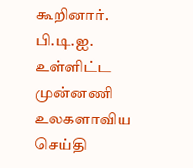கூறினார். பி.டி.ஐ. உள்ளிட்ட முன்னணி உலகளாவிய செய்தி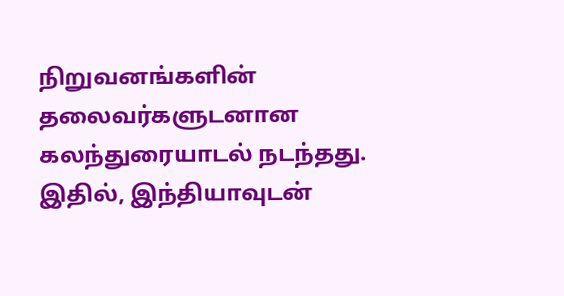நிறுவனங்களின் தலைவர்களுடனான கலந்துரையாடல் நடந்தது. இதில், இந்தியாவுடன்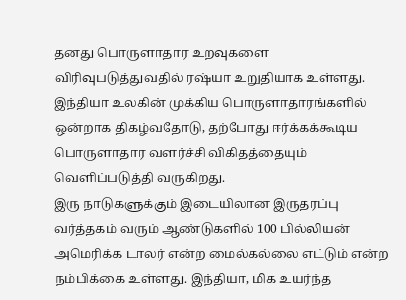தனது பொருளாதார உறவுகளை விரிவுபடுத்துவதில் ரஷ்யா உறுதியாக உள்ளது. இந்தியா உலகின் முக்கிய பொருளாதாரங்களில் ஒன்றாக திகழ்வதோடு, தற்போது ஈர்க்கக்கூடிய பொருளாதார வளர்ச்சி விகிதத்தையும் வெளிப்படுத்தி வருகிறது.
இரு நாடுகளுக்கும் இடையிலான இருதரப்பு வர்த்தகம் வரும் ஆண்டுகளில் 100 பில்லியன் அமெரிக்க டாலர் என்ற மைல்கல்லை எட்டும் என்ற நம்பிக்கை உள்ளது. இந்தியா, மிக உயர்ந்த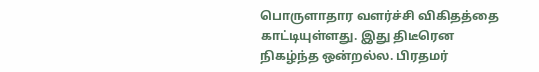பொருளாதார வளர்ச்சி விகிதத்தை காட்டியுள்ளது. இது திடீரென நிகழ்ந்த ஒன்றல்ல. பிரதமர்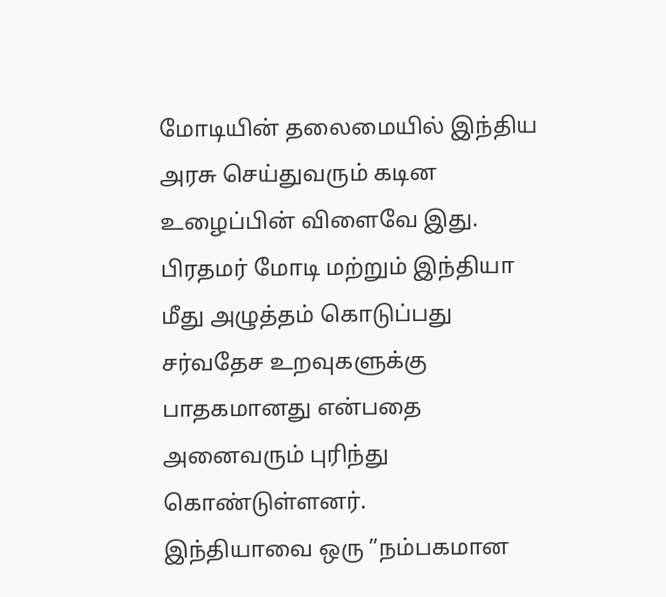மோடியின் தலைமையில் இந்திய அரசு செய்துவரும் கடின உழைப்பின் விளைவே இது. பிரதமர் மோடி மற்றும் இந்தியா மீது அழுத்தம் கொடுப்பது சர்வதேச உறவுகளுக்கு பாதகமானது என்பதை அனைவரும் புரிந்து கொண்டுள்ளனர்.
இந்தியாவை ஒரு ”நம்பகமான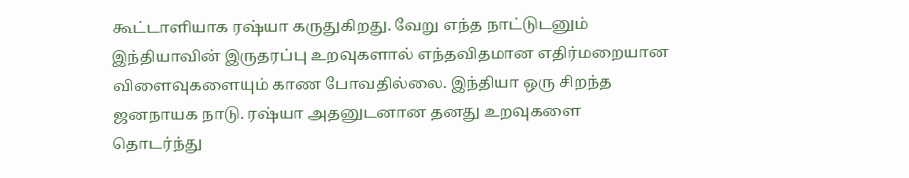கூட்டாளியாக ரஷ்யா கருதுகிறது. வேறு எந்த நாட்டுடனும் இந்தியாவின் இருதரப்பு உறவுகளால் எந்தவிதமான எதிர்மறையான விளைவுகளையும் காண போவதில்லை. இந்தியா ஒரு சிறந்த ஜனநாயக நாடு. ரஷ்யா அதனுடனான தனது உறவுகளை தொடர்ந்து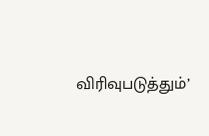விரிவுபடுத்தும்’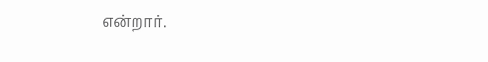என்றார்.